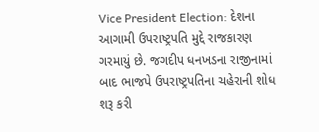Vice President Election: દેશના આગામી ઉપરાષ્ટ્રપતિ મુદ્દે રાજકારણ ગરમાયું છે. જગદીપ ધનખડના રાજીનામાં બાદ ભાજપે ઉપરાષ્ટ્રપતિના ચહેરાની શોધ શરૂ કરી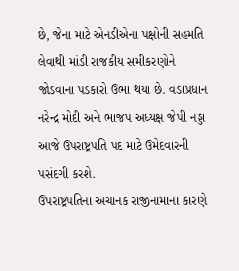છે, જેના માટે એનડીએના પક્ષોની સહમતિ લેવાથી માંડી રાજકીય સમીકરણોને જોડવાના પડકારો ઉભા થયા છે. વડાપ્રધાન નરેન્દ્ર મોદી અને ભાજપ અધ્યક્ષ જેપી નડ્ડા આજે ઉપરાષ્ટ્રપતિ પદ માટે ઉમેદવારની પસંદગી કરશે.
ઉપરાષ્ટ્રપતિના અચાનક રાજીનામાના કારણે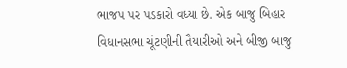ભાજપ પર પડકારો વધ્યા છે. એક બાજુ બિહાર વિધાનસભા ચૂંટણીની તૈયારીઓ અને બીજી બાજુ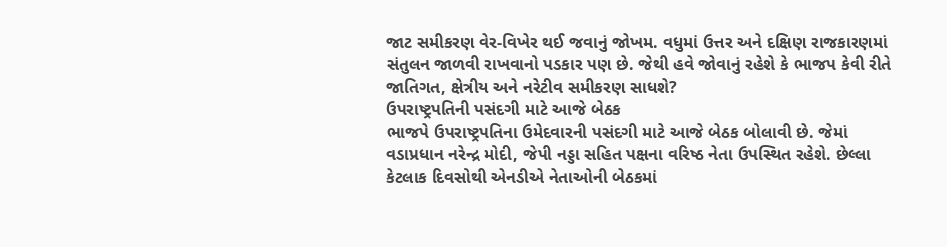જાટ સમીકરણ વેર-વિખેર થઈ જવાનું જોખમ. વધુમાં ઉત્તર અને દક્ષિણ રાજકારણમાં સંતુલન જાળવી રાખવાનો પડકાર પણ છે. જેથી હવે જોવાનું રહેશે કે ભાજપ કેવી રીતે જાતિગત, ક્ષેત્રીય અને નરેટીવ સમીકરણ સાધશે?
ઉપરાષ્ટ્રપતિની પસંદગી માટે આજે બેઠક
ભાજપે ઉપરાષ્ટ્રપતિના ઉમેદવારની પસંદગી માટે આજે બેઠક બોલાવી છે. જેમાં વડાપ્રધાન નરેન્દ્ર મોદી, જેપી નડ્ડા સહિત પક્ષના વરિષ્ઠ નેતા ઉપસ્થિત રહેશે. છેલ્લા કેટલાક દિવસોથી એનડીએ નેતાઓની બેઠકમાં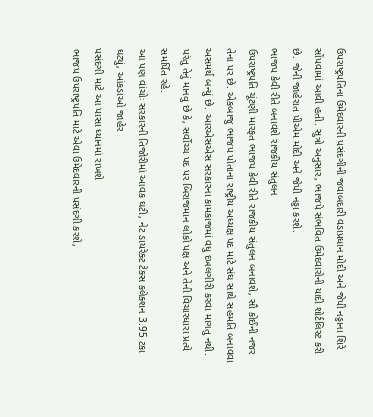ઉપરાષ્ટ્રપતિના ઉમેદવારની પસંદગીની જવાબદારી વડાપ્રધાન મોદી અને જેપી નડ્ડાના શિરે સોંપવામાં આવી હતી. સુત્રો અનુસાર, ભાજપે સંભવિત ઉમેદવારોની યાદી શોર્ટલિસ્ટ કરી છે. જેની જાહેરાત પીએમ મોદી અને જેપી નડ્ડા કરશે.
ભાજપ કેવી રીતે બનાવશે રાજકીય સંતુલન
ઉપરાષ્ટ્રપતિ ચૂંટણી મારફત ભાજપ કેવી રીતે રાજકીય સંતુલન બનાવશે, સૌ કોઈની નજર તેના પર છે. એકબાજુ ભાજપ પોતાના રાષ્ટ્રીય અધ્યક્ષ પદ માટે સંઘ સાથે સહમતિ બનાવવા અસમર્થ બન્યું છે. આરએસએસ સરકારના કામકાજમાં વધુ દખલગીરી કરવા માગતુ નથી. પરંતુ તેનું માનવુ છે કે, સર્વોચ્ચ પદ પર બિરાજમાન લોકો પક્ષ અને તેની વિચારધારા પ્રત્યે સમર્પિત રહે.
આ પણ વાંચોઃ સરકારની તિજોરીમાં આવક ઘટી, નેટ ડાયરેક્ટ ટેક્સ કલેક્શન 3.95 ટકા ઘટ્યું, આંકડાઓ જાહેર
પસંદગી માટે આ પાસા ધ્યાનમાં રાખશે
ભાજપ ઉપરાષ્ટ્રપતિ માટે એવા ઉમેદવારની પસંદગી કરશે,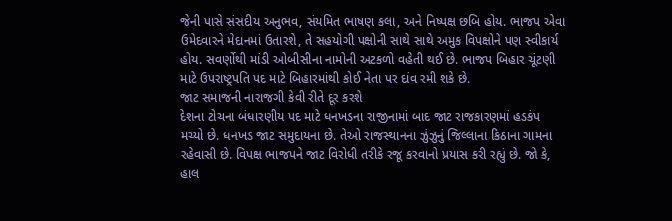જેની પાસે સંસદીય અનુભવ, સંયમિત ભાષણ કલા, અને નિષ્પક્ષ છબિ હોય. ભાજપ એવા ઉમેદવારને મેદાનમાં ઉતારશે, તે સહયોગી પક્ષોની સાથે સાથે અમુક વિપક્ષોને પણ સ્વીકાર્ય હોય. સવર્ણોથી માંડી ઓબીસીના નામોની અટકળો વહેતી થઈ છે. ભાજપ બિહાર ચૂંટણી માટે ઉપરાષ્ટ્રપતિ પદ માટે બિહારમાંથી કોઈ નેતા પર દાંવ રમી શકે છે.
જાટ સમાજની નારાજગી કેવી રીતે દૂર કરશે
દેશના ટોચના બંધારણીય પદ માટે ધનખડના રાજીનામાં બાદ જાટ રાજકારણમાં હડકંપ મચ્યો છે. ધનખડ જાટ સમુદાયના છે. તેઓ રાજસ્થાનના ઝુંઝુનું જિલ્લાના કિઠાના ગામના રહેવાસી છે. વિપક્ષ ભાજપને જાટ વિરોધી તરીકે રજૂ કરવાનો પ્રયાસ કરી રહ્યું છે. જો કે, હાલ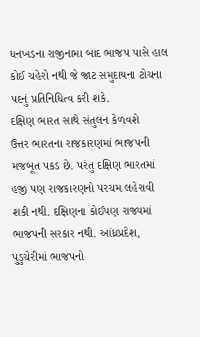ધનખડના રાજીનામા બાદ ભાજપ પાસે હાલ કોઈ ચહેરો નથી જે જાટ સમુદાયના ટોચના પદનું પ્રતિનિધિત્વ કરી શકે.
દક્ષિણ ભારત સાથે સંતુલન કેળવશે
ઉત્તર ભારતના રાજકારણમાં ભાજપની મજબૂત પકડ છે. પરંતુ દક્ષિણ ભારતમાં હજી પણ રાજકારણનો પરચમ લહેરાવી શકી નથી. દક્ષિણના કોઈપણ રાજ્યમાં ભાજપની સરકાર નથી. આંધ્રપ્રદેશ, પુડુચેરીમાં ભાજપનો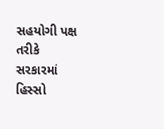સહયોગી પક્ષ તરીકે સરકારમાં હિસ્સો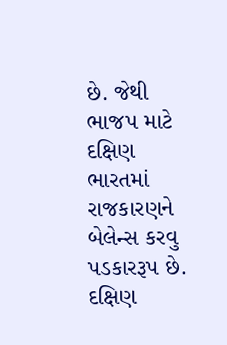છે. જેથી ભાજપ માટે દક્ષિણ ભારતમાં રાજકારણને બેલેન્સ કરવુ પડકારરૂપ છે. દક્ષિણ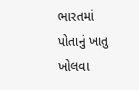ભારતમાં પોતાનું ખાતુ ખોલવા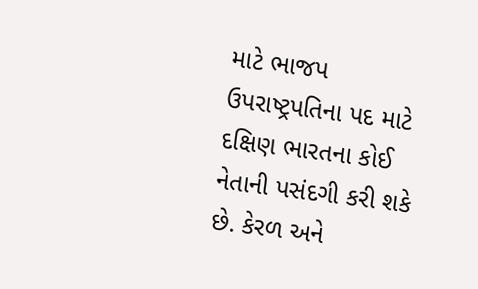માટે ભાજપ ઉપરાષ્ટ્રપતિના પદ માટે દક્ષિણ ભારતના કોઈ નેતાની પસંદગી કરી શકે છે. કેરળ અને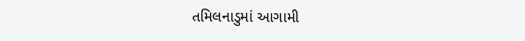તમિલનાડુમાં આગામી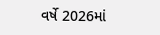વર્ષે 2026માં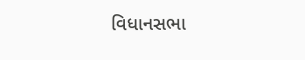વિધાનસભા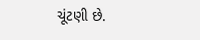ચૂંટણી છે.